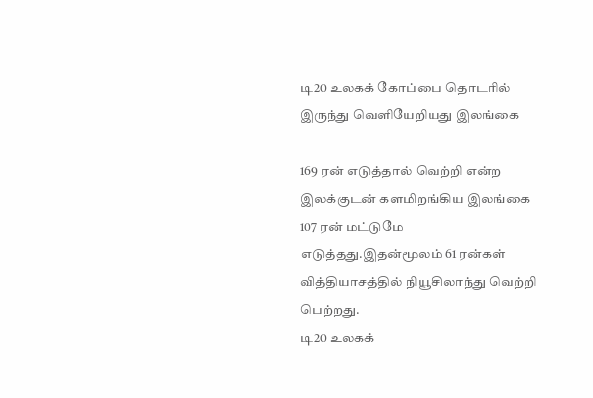டி20 உலகக் கோப்பை தொடரில் இருந்து வெளியேறியது இலங்கை

169 ரன் எடுத்தால் வெற்றி என்ற இலக்குடன் களமிறங்கிய இலங்கை 107 ரன் மட்டுமே எடுத்தது.இதன்மூலம் 61 ரன்கள் வித்தியாசத்தில் நியூசிலாந்து வெற்றி பெற்றது.
டி20 உலகக்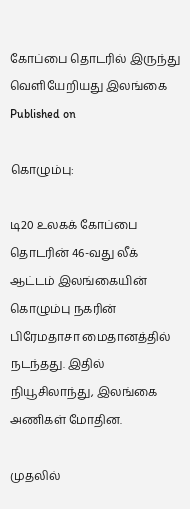கோப்பை தொடரில் இருந்து வெளியேறியது இலங்கை
Published on

கொழும்பு:

டி20 உலகக் கோப்பை தொடரின் 46-வது லீக் ஆட்டம் இலங்கையின் கொழும்பு நகரின் பிரேமதாசா மைதானத்தில் நடந்தது. இதில் நியூசிலாந்து, இலங்கை அணிகள் மோதின.

முதலில்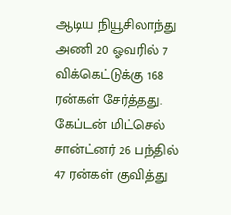ஆடிய நியூசிலாந்து அணி 20 ஓவரில் 7 விக்கெட்டுக்கு 168 ரன்கள் சேர்த்தது. கேப்டன் மிட்செல் சான்ட்னர் 26 பந்தில் 47 ரன்கள் குவித்து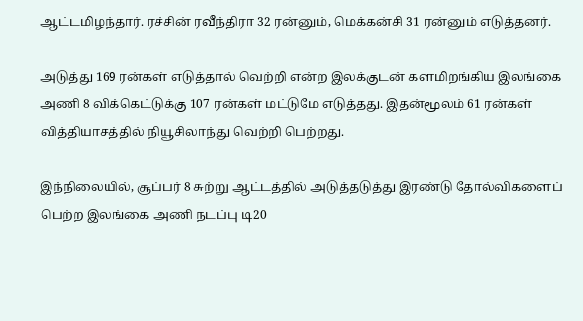ஆட்டமிழந்தார். ரச்சின் ரவீந்திரா 32 ரன்னும், மெக்கன்சி 31 ரன்னும் எடுத்தனர்.

அடுத்து 169 ரன்கள் எடுத்தால் வெற்றி என்ற இலக்குடன் களமிறங்கிய இலங்கை அணி 8 விக்கெட்டுக்கு 107 ரன்கள் மட்டுமே எடுத்தது. இதன்மூலம் 61 ரன்கள் வித்தியாசத்தில் நியூசிலாந்து வெற்றி பெற்றது.

இந்நிலையில், சூப்பர் 8 சுற்று ஆட்டத்தில் அடுத்தடுத்து இரண்டு தோல்விகளைப் பெற்ற இலங்கை அணி நடப்பு டி20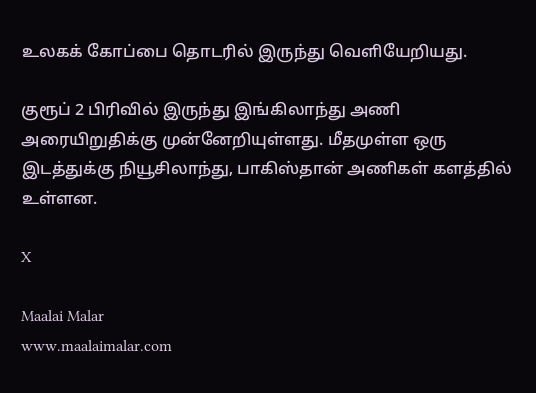உலகக் கோப்பை தொடரில் இருந்து வெளியேறியது.

குரூப் 2 பிரிவில் இருந்து இங்கிலாந்து அணி அரையிறுதிக்கு முன்னேறியுள்ளது. மீதமுள்ள ஒரு இடத்துக்கு நியூசிலாந்து, பாகிஸ்தான் அணிகள் களத்தில் உள்ளன.

X

Maalai Malar
www.maalaimalar.com